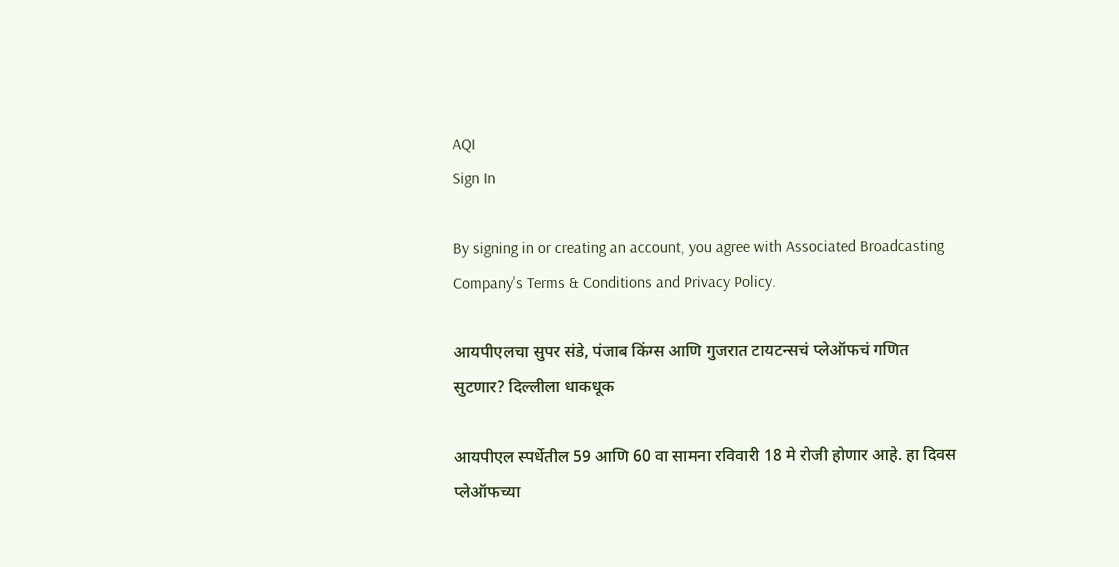AQI
Sign In

By signing in or creating an account, you agree with Associated Broadcasting Company's Terms & Conditions and Privacy Policy.

आयपीएलचा सुपर संडे, पंजाब किंग्स आणि गुजरात टायटन्सचं प्लेऑफचं गणित सुटणार? दिल्लीला धाकधूक

आयपीएल स्पर्धेतील 59 आणि 60 वा सामना रविवारी 18 मे रोजी होणार आहे. हा दिवस प्लेऑफच्या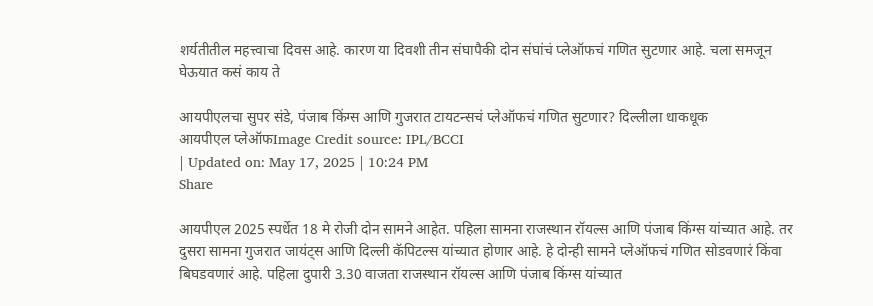शर्यतीतील महत्त्वाचा दिवस आहे. कारण या दिवशी तीन संघापैकी दोन संघांचं प्लेऑफचं गणित सुटणार आहे. चला समजून घेऊयात कसं काय ते

आयपीएलचा सुपर संडे, पंजाब किंग्स आणि गुजरात टायटन्सचं प्लेऑफचं गणित सुटणार? दिल्लीला धाकधूक
आयपीएल प्लेऑफImage Credit source: IPL/BCCI
| Updated on: May 17, 2025 | 10:24 PM
Share

आयपीएल 2025 स्पर्धेत 18 मे रोजी दोन सामने आहेत. पहिला सामना राजस्थान रॉयल्स आणि पंजाब किंग्स यांच्यात आहे. तर दुसरा सामना गुजरात जायंट्स आणि दिल्ली कॅपिटल्स यांच्यात होणार आहे. हे दोन्ही सामने प्लेऑफचं गणित सोडवणारं किंवा बिघडवणारं आहे. पहिला दुपारी 3.30 वाजता राजस्थान रॉयल्स आणि पंजाब किंग्स यांच्यात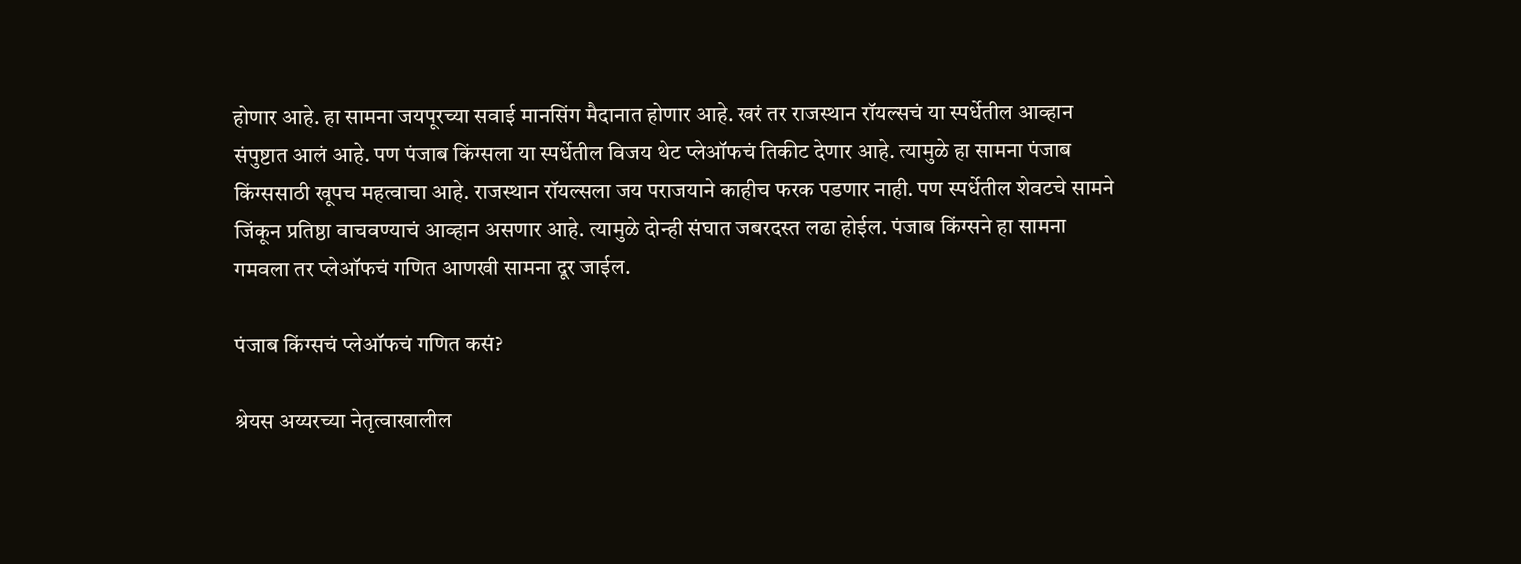होणार आहे. हा सामना जयपूरच्या सवाई मानसिंग मैदानात होणार आहे. खरं तर राजस्थान रॉयल्सचं या स्पर्धेतील आव्हान संपुष्टात आलं आहे. पण पंजाब किंग्सला या स्पर्धेतील विजय थेट प्लेऑफचं तिकीट देणार आहे. त्यामुळे हा सामना पंजाब किंग्ससाठी खूपच महत्वाचा आहे. राजस्थान रॉयल्सला जय पराजयाने काहीच फरक पडणार नाही. पण स्पर्धेतील शेवटचे सामने जिंकून प्रतिष्ठा वाचवण्याचं आव्हान असणार आहे. त्यामुळे दोन्ही संघात जबरदस्त लढा होईल. पंजाब किंग्सने हा सामना गमवला तर प्लेऑफचं गणित आणखी सामना दूर जाईल.

पंजाब किंग्सचं प्लेऑफचं गणित कसं?

श्रेयस अय्यरच्या नेतृत्वाखालील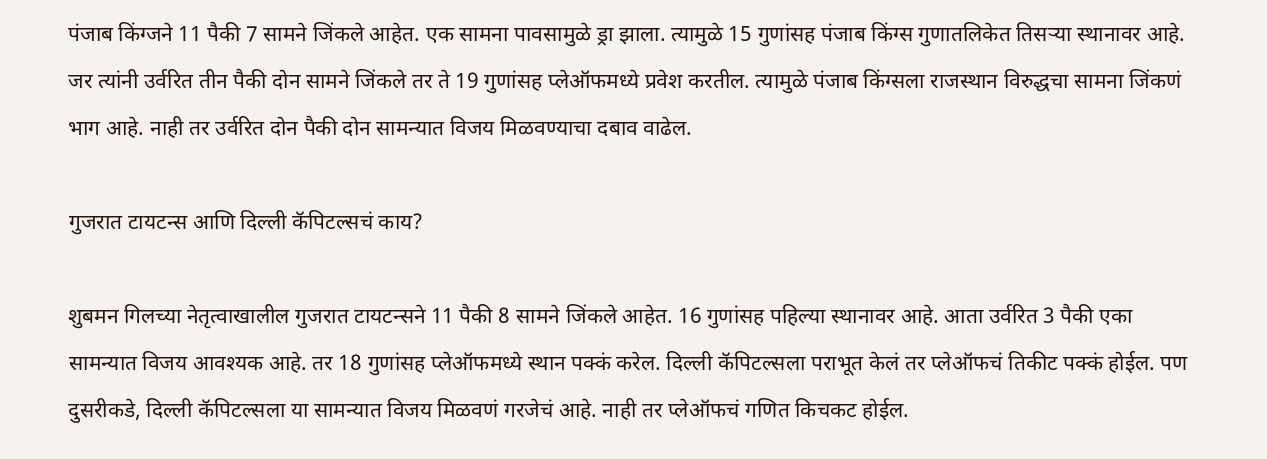पंजाब किंग्जने 11 पैकी 7 सामने जिंकले आहेत. एक सामना पावसामुळे ड्रा झाला. त्यामुळे 15 गुणांसह पंजाब किंग्स गुणातलिकेत तिसऱ्या स्थानावर आहे. जर त्यांनी उर्वरित तीन पैकी दोन सामने जिंकले तर ते 19 गुणांसह प्लेऑफमध्ये प्रवेश करतील. त्यामुळे पंजाब किंग्सला राजस्थान विरुद्धचा सामना जिंकणं भाग आहे. नाही तर उर्वरित दोन पैकी दोन सामन्यात विजय मिळवण्याचा दबाव वाढेल.

गुजरात टायटन्स आणि दिल्ली कॅपिटल्सचं काय?

शुबमन गिलच्या नेतृत्वाखालील गुजरात टायटन्सने 11 पैकी 8 सामने जिंकले आहेत. 16 गुणांसह पहिल्या स्थानावर आहे. आता उर्वरित 3 पैकी एका सामन्यात विजय आवश्यक आहे. तर 18 गुणांसह प्लेऑफमध्ये स्थान पक्कं करेल. दिल्ली कॅपिटल्सला पराभूत केलं तर प्लेऑफचं तिकीट पक्कं होईल. पण दुसरीकडे, दिल्ली कॅपिटल्सला या सामन्यात विजय मिळवणं गरजेचं आहे. नाही तर प्लेऑफचं गणित किचकट होईल.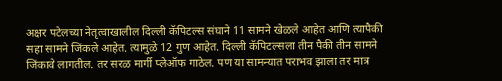अक्षर पटेलच्या नेतृत्वाखालील दिल्ली कॅपिटल्स संघाने 11 सामने खेळले आहेत आणि त्यापैकी सहा सामने जिंकले आहेत. त्यामुळे 12 गुण आहेत. दिल्ली कॅपिटल्सला तीन पैकी तीन सामने जिंकावे लागतील. तर सरळ मार्गी प्लेऑफ गाठेल. पण या सामन्यात पराभव झाला तर मात्र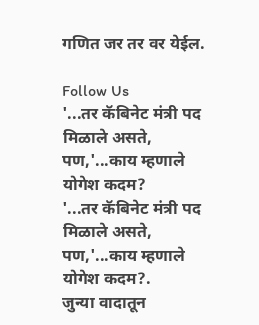गणित जर तर वर येईल.

Follow Us
'...तर कॅबिनेट मंत्री पद मिळाले असते, पण,'...काय म्हणाले योगेश कदम?
'...तर कॅबिनेट मंत्री पद मिळाले असते, पण,'...काय म्हणाले योगेश कदम?.
जुन्या वादातून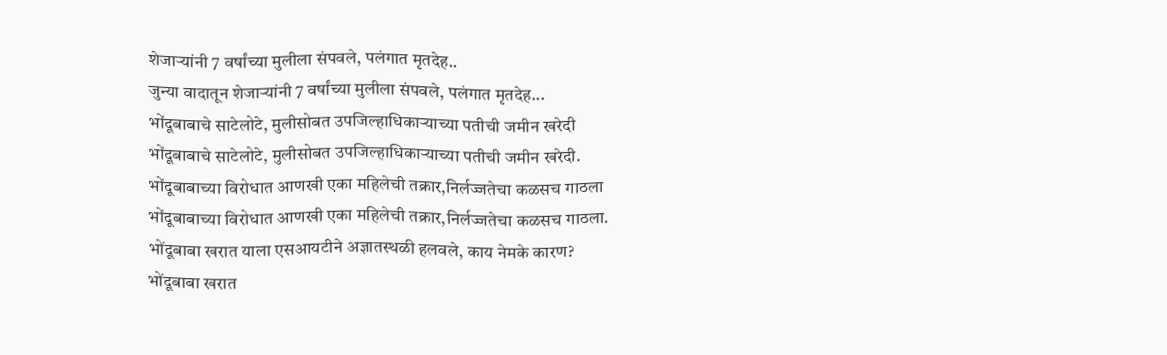शेजाऱ्यांनी 7 वर्षांच्या मुलीला संपवले, पलंगात मृतदेह..
जुन्या वादातून शेजाऱ्यांनी 7 वर्षांच्या मुलीला संपवले, पलंगात मृतदेह...
भोंदूबाबाचे साटेलोटे, मुलीसोबत उपजिल्हाधिकाऱ्याच्या पतीची जमीन खरेदी
भोंदूबाबाचे साटेलोटे, मुलीसोबत उपजिल्हाधिकाऱ्याच्या पतीची जमीन खरेदी.
भोंदूबाबाच्या विरोधात आणखी एका महिलेची तक्रार,निर्लज्जतेचा कळसच गाठला
भोंदूबाबाच्या विरोधात आणखी एका महिलेची तक्रार,निर्लज्जतेचा कळसच गाठला.
भोंदूबाबा खरात याला एसआयटीने अज्ञातस्थळी हलवले, काय नेमके कारण?
भोंदूबाबा खरात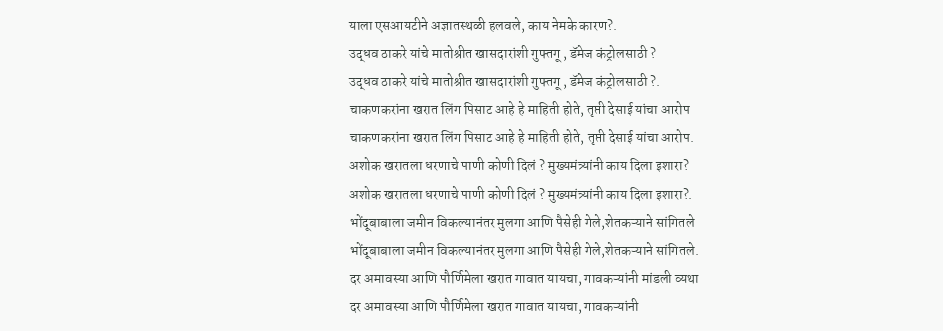याला एसआयटीने अज्ञातस्थळी हलवले, काय नेमके कारण?.
उद्धव ठाकरे यांचे मातोश्रीत खासदारांशी गुफ्तगू , डॅमेज कंट्रोलसाठी ?
उद्धव ठाकरे यांचे मातोश्रीत खासदारांशी गुफ्तगू , डॅमेज कंट्रोलसाठी ?.
चाकणकरांना खरात लिंग पिसाट आहे हे माहिती होते, तृप्ती देसाई यांचा आरोप
चाकणकरांना खरात लिंग पिसाट आहे हे माहिती होते, तृप्ती देसाई यांचा आरोप.
अशोक खरातला धरणाचे पाणी कोणी दिलं ? मुख्यमंत्र्यांनी काय दिला इशारा?
अशोक खरातला धरणाचे पाणी कोणी दिलं ? मुख्यमंत्र्यांनी काय दिला इशारा?.
भोंदूबाबाला जमीन विकल्यानंतर मुलगा आणि पैसेही गेले,शेतकऱ्याने सांगितले
भोंदूबाबाला जमीन विकल्यानंतर मुलगा आणि पैसेही गेले,शेतकऱ्याने सांगितले.
दर अमावस्या आणि पौर्णिमेला खरात गावात यायचा, गावकऱ्यांनी मांडली व्यथा
दर अमावस्या आणि पौर्णिमेला खरात गावात यायचा, गावकऱ्यांनी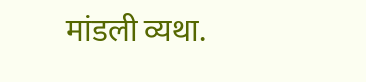मांडली व्यथा.